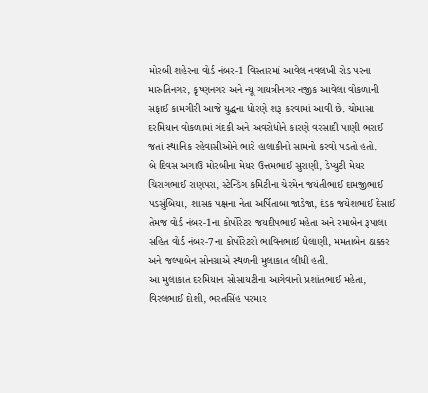મોરબી શહેરના વોર્ડ નંબર-1 વિસ્તારમાં આવેલ નવલખી રોડ પરના મારુતિનગર, કૃષ્ણનગર અને ન્યૂ ગાયત્રીનગર નજીક આવેલા વોકળાની સફાઈ કામગીરી આજે યુદ્ધના ધોરણે શરૂ કરવામાં આવી છે. ચોમાસા દરમિયાન વોકળામાં ગંદકી અને અવરોધોને કારણે વરસાદી પાણી ભરાઈ જતાં સ્થાનિક રહેવાસીઓને ભારે હાલાકીનો સામનો કરવો પડતો હતો.
બે દિવસ અગાઉ મોરબીના મેયર ઉત્તમભાઈ સુરાણી, ડેપ્યુટી મેયર ચિરાગભાઈ રાણપરા, સ્ટેન્ડિંગ કમિટીના ચેરમેન જયંતીભાઈ દામજીભાઈ પડસુંબિયા, શાસક પક્ષના નેતા અર્પિતાબા જાડેજા, દંડક જયેશભાઈ દેસાઈ તેમજ વોર્ડ નંબર-1ના કોર્પોરેટર જયદીપભાઈ મહેતા અને રમાબેન રૂપાલા સહિત વોર્ડ નંબર-7ના કોર્પોરેટરો ભાવિનભાઈ ધેલાણી, મમતાબેન ઠાક્કર અને જલ્પાબેન સોનગ્રાએ સ્થળની મુલાકાત લીધી હતી.
આ મુલાકાત દરમિયાન સોસાયટીના આગેવાનો પ્રશાંતભાઈ મહેતા, વિરલભાઈ દોશી, ભરતસિંહ પરમાર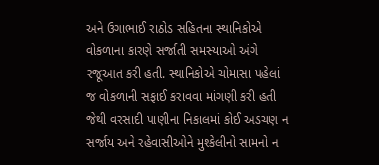અને ઉગાભાઈ રાઠોડ સહિતના સ્થાનિકોએ વોકળાના કારણે સર્જાતી સમસ્યાઓ અંગે રજૂઆત કરી હતી. સ્થાનિકોએ ચોમાસા પહેલાં જ વોકળાની સફાઈ કરાવવા માંગણી કરી હતી જેથી વરસાદી પાણીના નિકાલમાં કોઈ અડચણ ન સર્જાય અને રહેવાસીઓને મુશ્કેલીનો સામનો ન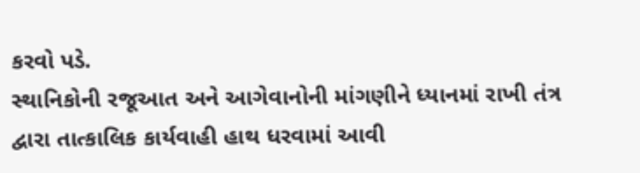કરવો પડે.
સ્થાનિકોની રજૂઆત અને આગેવાનોની માંગણીને ધ્યાનમાં રાખી તંત્ર દ્વારા તાત્કાલિક કાર્યવાહી હાથ ધરવામાં આવી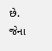છે. જેના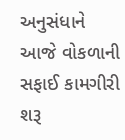અનુસંધાને આજે વોકળાની સફાઈ કામગીરી શરૂ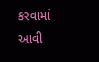કરવામાં આવી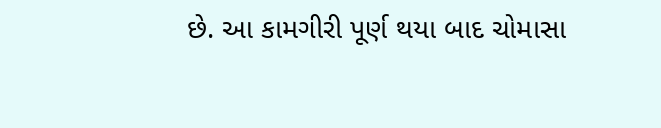છે. આ કામગીરી પૂર્ણ થયા બાદ ચોમાસા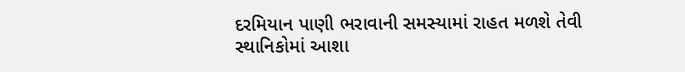દરમિયાન પાણી ભરાવાની સમસ્યામાં રાહત મળશે તેવી સ્થાનિકોમાં આશા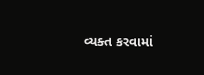વ્યક્ત કરવામાં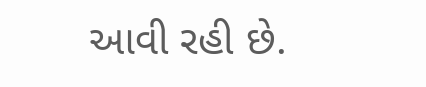આવી રહી છે.